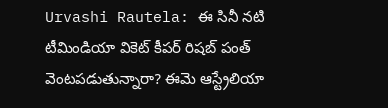Urvashi Rautela: ఈ సినీ నటి టీమిండియా వికెట్ కీపర్ రిషబ్ పంత్ వెంటపడుతున్నారా? ఈమె ఆస్ట్రేలియా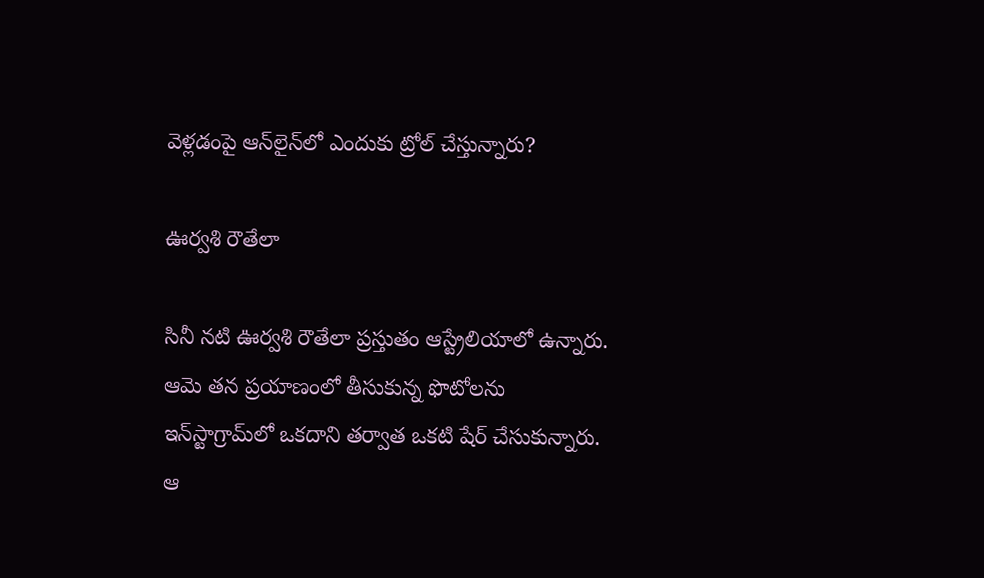వెళ్లడంపై ఆన్‌లైన్‌లో ఎందుకు ట్రోల్ చేస్తున్నారు?

ఊర్వశి రౌతేలా

సినీ నటి ఊర్వశి రౌతేలా ప్రస్తుతం ఆస్ట్రేలియాలో ఉన్నారు. ఆమె తన ప్రయాణంలో తీసుకున్న ఫొటోలను ఇన్‌స్టాగ్రామ్‌లో ఒకదాని తర్వాత ఒకటి షేర్ చేసుకున్నారు. ఆ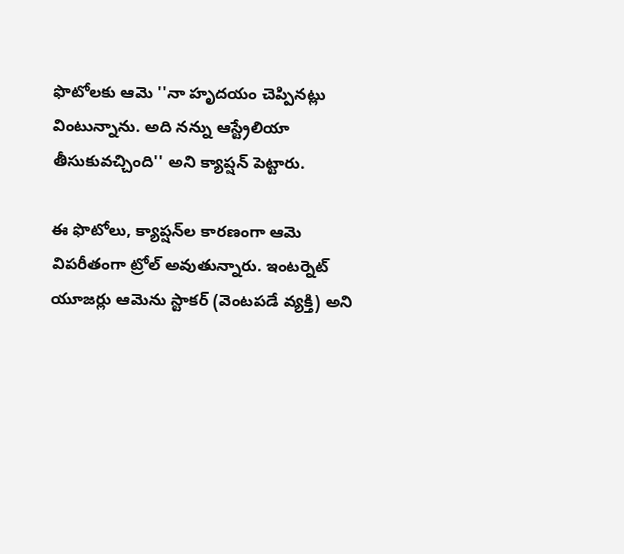ఫొటోలకు ఆమె ''నా హృదయం చెప్పినట్లు వింటున్నాను. అది నన్ను ఆస్ట్రేలియా తీసుకువచ్చింది'' అని క్యాప్షన్ పెట్టారు.

ఈ ఫొటోలు, క్యాప్షన్‌ల కారణంగా ఆమె విపరీతంగా ట్రోల్ అవుతున్నారు. ఇంటర్నెట్ యూజర్లు ఆమెను స్టాకర్ (వెంటపడే వ్యక్తి) అని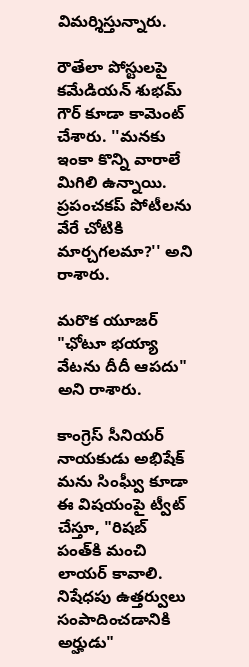విమర్శిస్తున్నారు.

రౌతేలా పోస్టులపై కమేడియన్ శుభమ్ గౌర్ కూడా కామెంట్ చేశారు. ''మనకు ఇంకా కొన్ని వారాలే మిగిలి ఉన్నాయి. ప్రపంచకప్ పోటీలను వేరే చోటికి మార్చగలమా?'' అని రాశారు.

మరొక యూజర్ "ఛోటూ భయ్యా వేటను దీదీ ఆపదు" అని రాశారు.

కాంగ్రెస్ సీనియర్ నాయకుడు అభిషేక్ మను సింఘ్వీ కూడా ఈ విషయంపై ట్వీట్ చేస్తూ, "రిషబ్ పంత్‌కి మంచి లాయర్ కావాలి. నిషేధపు ఉత్తర్వులు సంపాదించడానికి అర్హుడు"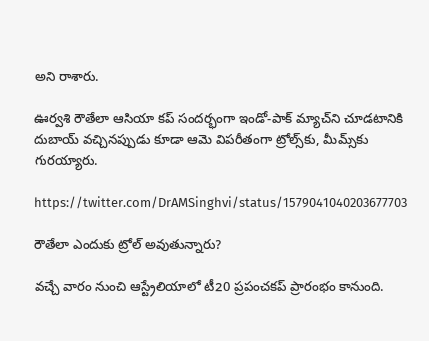అని రాశారు.

ఊర్వశి రౌతేలా ఆసియా కప్ సందర్భంగా ఇండో-పాక్ మ్యాచ్‌ని చూడటానికి దుబాయ్ వచ్చినప్పుడు కూడా ఆమె విపరీతంగా ట్రోల్స్‌కు, మీమ్స్‌కు గురయ్యారు.

https://twitter.com/DrAMSinghvi/status/1579041040203677703

రౌతేలా ఎందుకు ట్రోల్ అవుతున్నారు?

వచ్చే వారం నుంచి ఆస్ట్రేలియాలో టీ20 ప్రపంచకప్ ప్రారంభం కానుంది.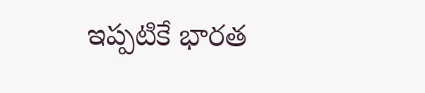ఇప్పటికే భారత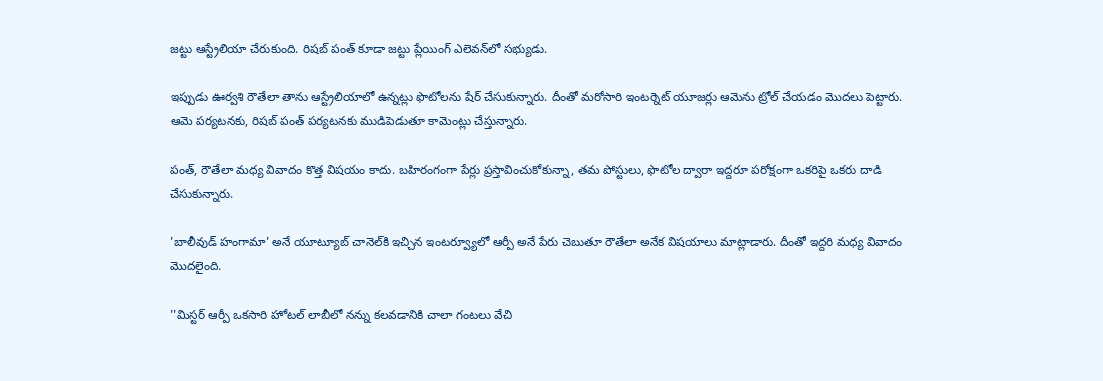జట్టు ఆస్ట్రేలియా చేరుకుంది. రిషబ్ పంత్ కూడా జట్టు ప్లేయింగ్ ఎలెవన్‌లో సభ్యుడు.

ఇప్పుడు ఊర్వశి రౌతేలా తాను ఆస్ట్రేలియాలో ఉన్నట్లు ఫొటోలను షేర్ చేసుకున్నారు. దీంతో మరోసారి ఇంటర్నెట్ యూజర్లు ఆమెను ట్రోల్ చేయడం మొదలు పెట్టారు. ఆమె పర్యటనకు, రిషబ్ పంత్‌ పర్యటనకు ముడిపెడుతూ కామెంట్లు చేస్తున్నారు.

పంత్‌, రౌతేలా మధ్య వివాదం కొత్త విషయం కాదు. బహిరంగంగా పేర్లు ప్రస్తావించుకోకున్నా, తమ పోస్టులు, ఫొటోల ద్వారా ఇద్దరూ పరోక్షంగా ఒకరిపై ఒకరు దాడి చేసుకున్నారు.

'బాలీవుడ్ హంగామా' అనే యూట్యూబ్ చానెల్‌కి ఇచ్చిన ఇంటర్వ్యూలో ఆర్పీ అనే పేరు చెబుతూ రౌతేలా అనేక విషయాలు మాట్లాడారు. దీంతో ఇద్దరి మధ్య వివాదం మొదలైంది.

''మిస్టర్ ఆర్పీ ఒకసారి హోటల్ లాబీలో నన్ను కలవడానికి చాలా గంటలు వేచి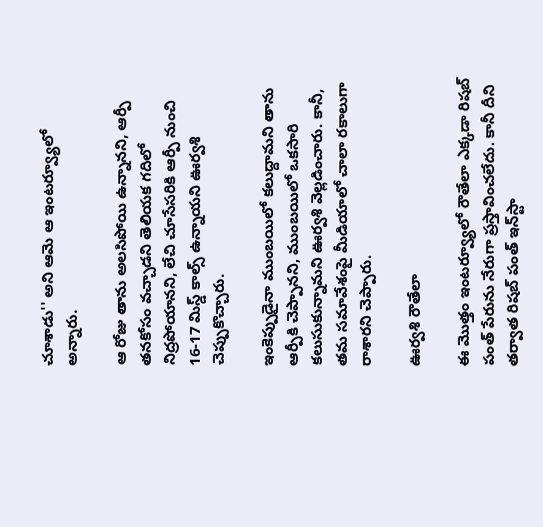చూశాడు'' అని ఆమె ఆ ఇంటర్వ్యూలో అన్నారు.

ఆ రోజు తాను అలసిపోయి ఉన్నానని, ఆర్పీ తనకోసం వచ్చాడని తెలియక గదిలో నిద్రపోయానని, లేచి చూసేసరికి ఆర్పీ నుంచి 16-17 మిస్డ్ కాల్స్ ఉన్నాయని ఊర్వశి చెప్పుకొచ్చారు.

ఇంకెప్పుడైనా ముంబయిలో కలుద్దామని తాను ఆర్పీకి చెప్పానని, ముంబయిలో ఒకసారి కలుసుకున్నామని ఊర్వశి వెల్లడించారు. కానీ, తమ సమావేశంపై మీడియాలో చాలా రకాలుగా రాశారని చెప్పారు.

ఊర్వశి రౌతేలా

ఈ మొత్తం ఇంటర్వ్యూలో రౌతేలా ఎక్కడా రిషబ్ పంత్ పేరును నేరుగా ప్రస్తావించలేదు. కానీ దీని తర్వాత రిషబ్ పంత్ ఇన్‌స్టా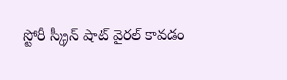స్టోరీ స్క్రీన్ షాట్ వైరల్ కావడం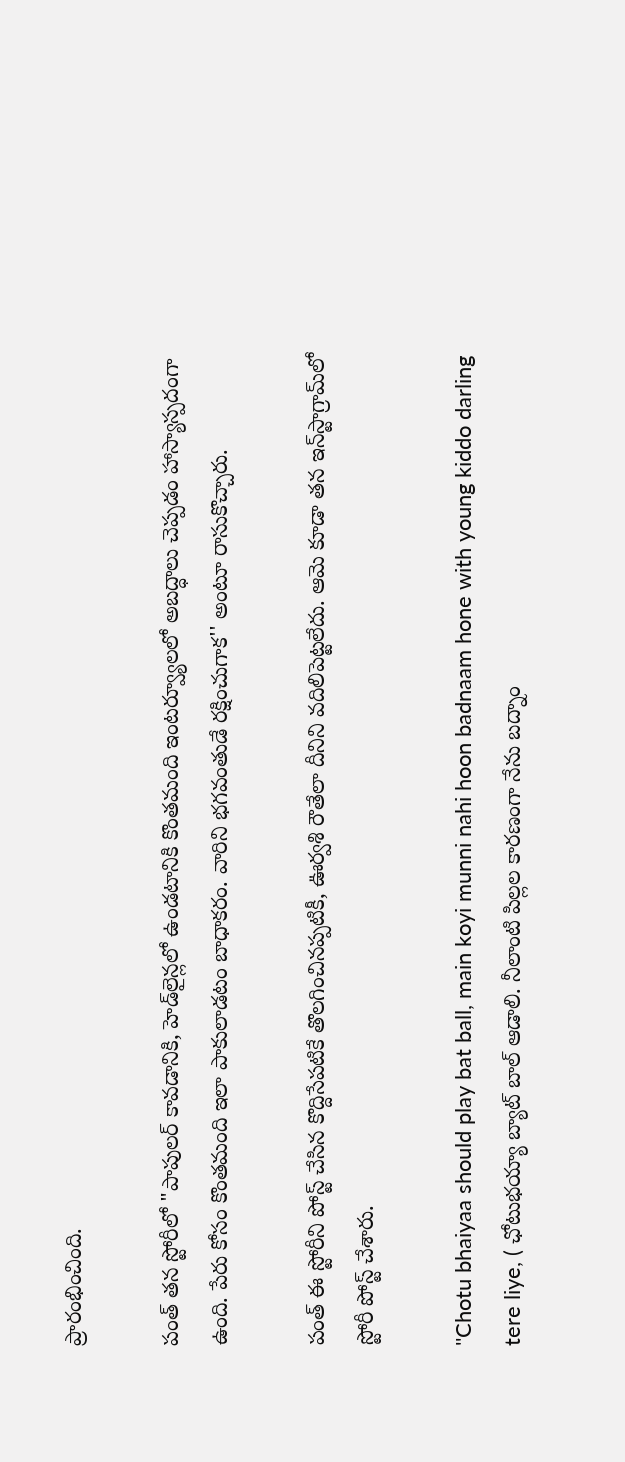ప్రారంభించింది.

పంత్ తన స్టోరీలో "పాపులర్ కావడానికి, హెడ్‌లైన్లలో ఉండటానికి కొంతమంది ఇంటర్వ్యూలలో అబద్ధాలు చెప్పడం హాస్యాస్పదంగా ఉంది. పేరు కోసం కొంతమంది ఇలా పాకులాడటం బాధాకరం. వారిని భగవంతుడే రక్షించుగాక'' అంటూ రాసుకొచ్చారు.

పంత్ ఈ స్టోరీని పోస్ట్ చేసిన కొద్దిసేపటికే తొలగించినప్పటికీ, ఊర్వశి రౌతేలా దీనిని వదిలిపెట్టలేదు. ఆమె కూడా తన ఇన్‌స్టాగ్రామ్‌లో స్టోరీ పోస్ట్ చేశారు.

''Chotu bhaiyaa should play bat ball, main koyi munni nahi hoon badnaam hone with young kiddo darling tere liye, ( ఛోటుభయ్యా బ్యాట్ బాల్ ఆడాలి. నీలాంటి పిల్లల కారణంగా నేను బద్నాం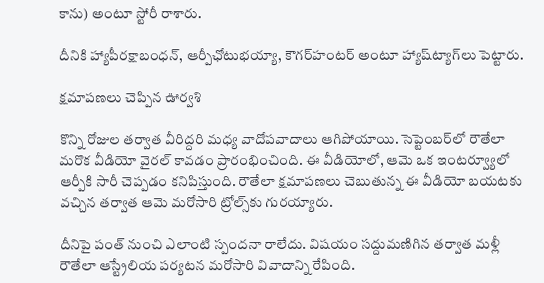కాను) అంటూ స్టోరీ రాశారు.

దీనికి హ్యాపీరక్షాబంధన్, ఆర్పీఛోటుభయ్యా, కౌగర్‌హంటర్ అంటూ హ్యాష్‌ట్యాగ్‌లు పెట్టారు.

క్షమాపణలు చెప్పిన ఊర్వశి

కొన్ని రోజుల తర్వాత వీరిద్దరి మధ్య వాదోపవాదాలు ఆగిపోయాయి. సెప్టెంబర్‌లో రౌతేలా మరొక వీడియో వైరల్ కావడం ప్రారంభించింది. ఈ వీడియోలో, ఆమె ఒక ఇంటర్వ్యూలో ఆర్పీకి సారీ చెప్పడం కనిపిస్తుంది. రౌతేలా క్షమాపణలు చెబుతున్న ఈ వీడియో బయటకు వచ్చిన తర్వాత ఆమె మరోసారి ట్రోల్స్‌కు గురయ్యారు.

దీనిపై పంత్ నుంచి ఎలాంటి స్పందనా రాలేదు. విషయం సద్దుమణిగిన తర్వాత మళ్లీ రౌతేలా ఆస్ట్రేలియ పర్యటన మరోసారి వివాదాన్ని రేపింది.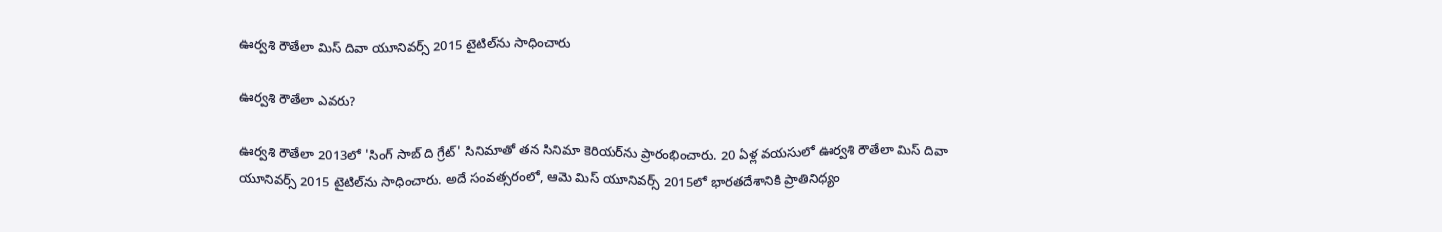ఊర్వశి రౌతేలా మిస్ దివా యూనివర్స్ 2015 టైటిల్‌ను సాధించారు

ఊర్వశి రౌతేలా ఎవరు?

ఊర్వశి రౌతేలా 2013లో 'సింగ్ సాబ్ ది గ్రేట్' సినిమాతో తన సినిమా కెరియర్‌ను ప్రారంభించారు. 20 ఏళ్ల వయసులో ఊర్వశి రౌతేలా మిస్ దివా యూనివర్స్ 2015 టైటిల్‌ను సాధించారు. అదే సంవత్సరంలో, ఆమె మిస్ యూనివర్స్ 2015లో భారతదేశానికి ప్రాతినిధ్యం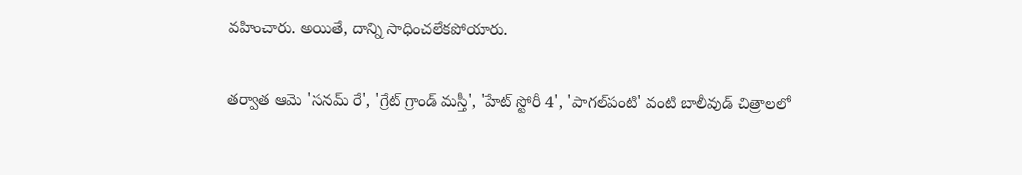వహించారు. అయితే, దాన్ని సాధించలేకపోయారు.

తర్వాత ఆమె 'సనమ్ రే', 'గ్రేట్ గ్రాండ్ మస్తీ', 'హేట్ స్టోరీ 4', 'పాగల్‌పంటి' వంటి బాలీవుడ్ చిత్రాలలో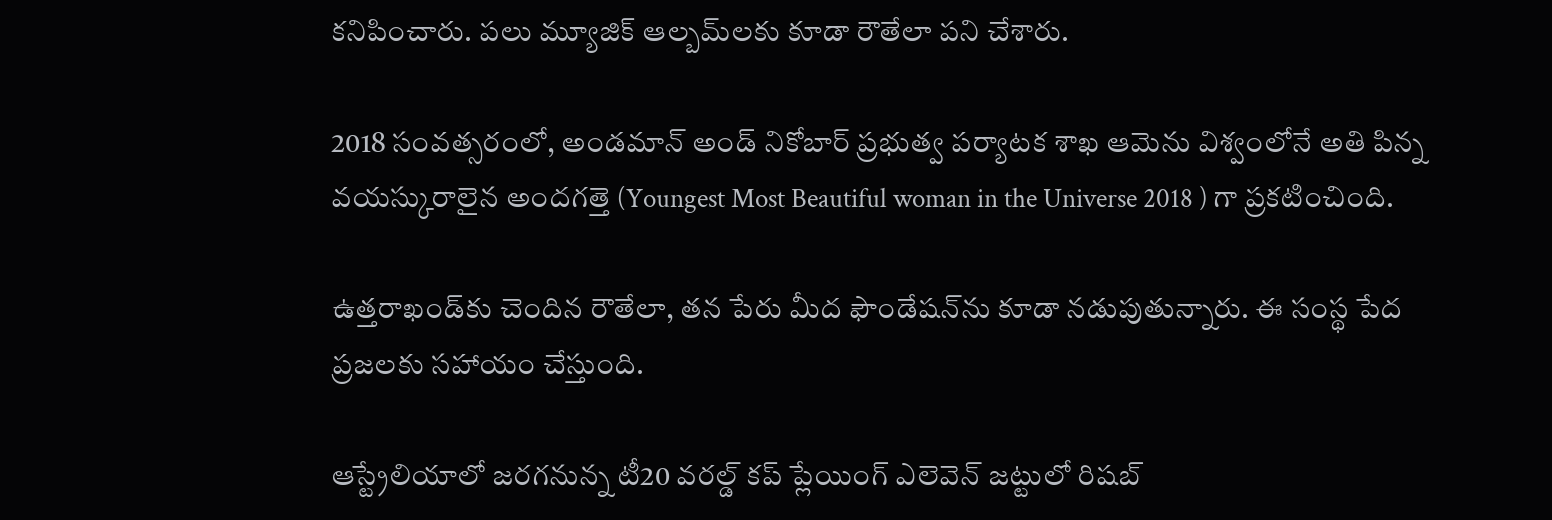కనిపించారు. పలు మ్యూజిక్ ఆల్బమ్‌లకు కూడా రౌతేలా పని చేశారు.

2018 సంవత్సరంలో, అండమాన్ అండ్ నికోబార్ ప్రభుత్వ పర్యాటక శాఖ ఆమెను విశ్వంలోనే అతి పిన్న వయస్కురాలైన అందగత్తె (Youngest Most Beautiful woman in the Universe 2018 ) గా ప్రకటించింది.

ఉత్తరాఖండ్‌కు చెందిన రౌతేలా, తన పేరు మీద ఫౌండేషన్‌ను కూడా నడుపుతున్నారు. ఈ సంస్థ పేద ప్రజలకు సహాయం చేస్తుంది.

ఆస్ట్రేలియాలో జరగనున్న టీ20 వరల్డ్ కప్ ప్లేయింగ్ ఎలెవెన్ జట్టులో రిషబ్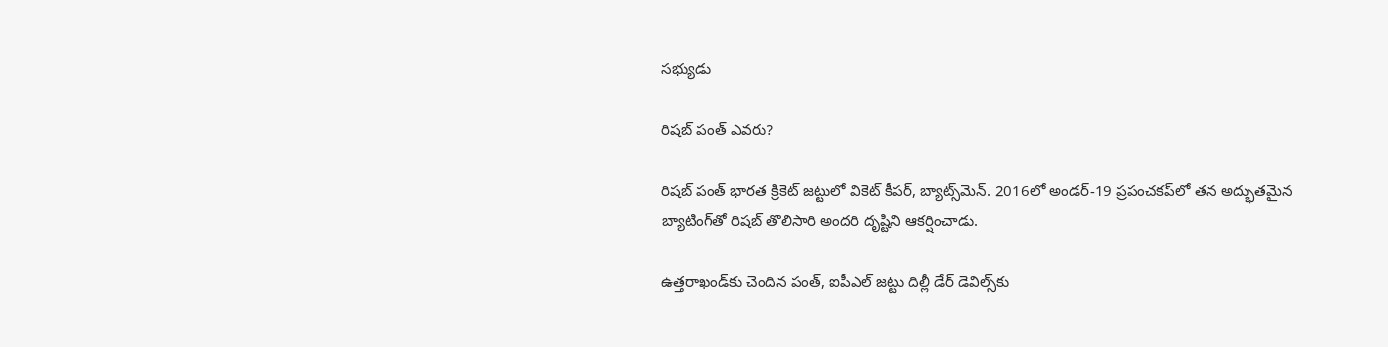సభ్యుడు

రిషబ్ పంత్ ఎవరు?

రిషబ్ పంత్ భారత క్రికెట్ జట్టులో వికెట్ కీపర్, బ్యాట్స్‌మెన్. 2016లో అండర్-19 ప్రపంచకప్‌లో తన అద్భుతమైన బ్యాటింగ్‌తో రిషబ్ తొలిసారి అందరి దృష్టిని ఆకర్షించాడు.

ఉత్తరాఖండ్‌కు చెందిన పంత్, ఐపీఎల్ జట్టు దిల్లీ డేర్‌ డెవిల్స్‌కు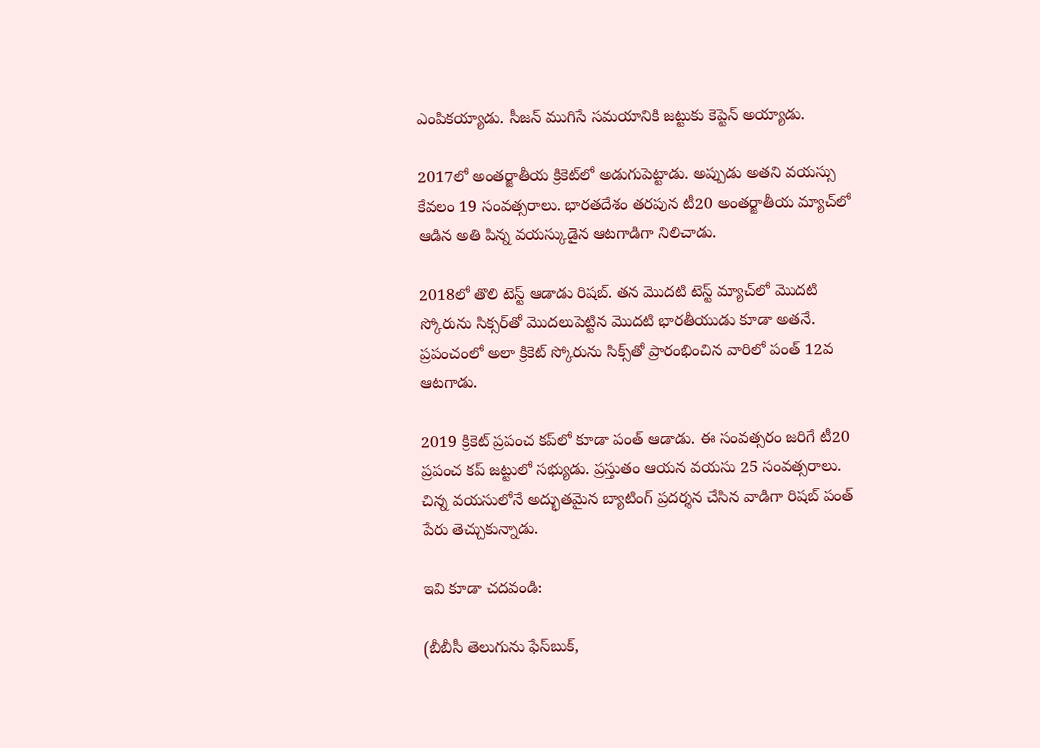ఎంపికయ్యాడు. సీజన్ ముగిసే సమయానికి జట్టుకు కెప్టెన్ అయ్యాడు.

2017లో అంతర్జాతీయ క్రికెట్‌లో అడుగుపెట్టాడు. అప్పుడు అతని వయస్సు కేవలం 19 సంవత్సరాలు. భారతదేశం తరపున టీ20 అంతర్జాతీయ మ్యాచ్‌లో ఆడిన అతి పిన్న వయస్కుడైన ఆటగాడిగా నిలిచాడు.

2018లో తొలి టెస్ట్ ఆడాడు రిషబ్. తన మొదటి టెస్ట్ మ్యాచ్‌లో మొదటి స్కోరును సిక్సర్‌తో మొదలుపెట్టిన మొదటి భారతీయుడు కూడా అతనే. ప్రపంచంలో అలా క్రికెట్ స్కోరును సిక్స్‌తో ప్రారంభించిన వారిలో పంత్ 12వ ఆటగాడు.

2019 క్రికెట్ ప్రపంచ కప్‌లో కూడా పంత్ ఆడాడు. ఈ సంవత్సరం జరిగే టీ20 ప్రపంచ కప్ జట్టులో సభ్యుడు. ప్రస్తుతం ఆయన వయసు 25 సంవత్సరాలు. చిన్న వయసులోనే అద్భుతమైన బ్యాటింగ్ ప్రదర్శన చేసిన వాడిగా రిషబ్ పంత్ పేరు తెచ్చుకున్నాడు.

ఇవి కూడా చదవండి:

(బీబీసీ తెలుగును ఫేస్‌బుక్,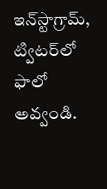ఇన్‌స్టాగ్రామ్‌, ట్విటర్‌లో ఫాలో అవ్వండి.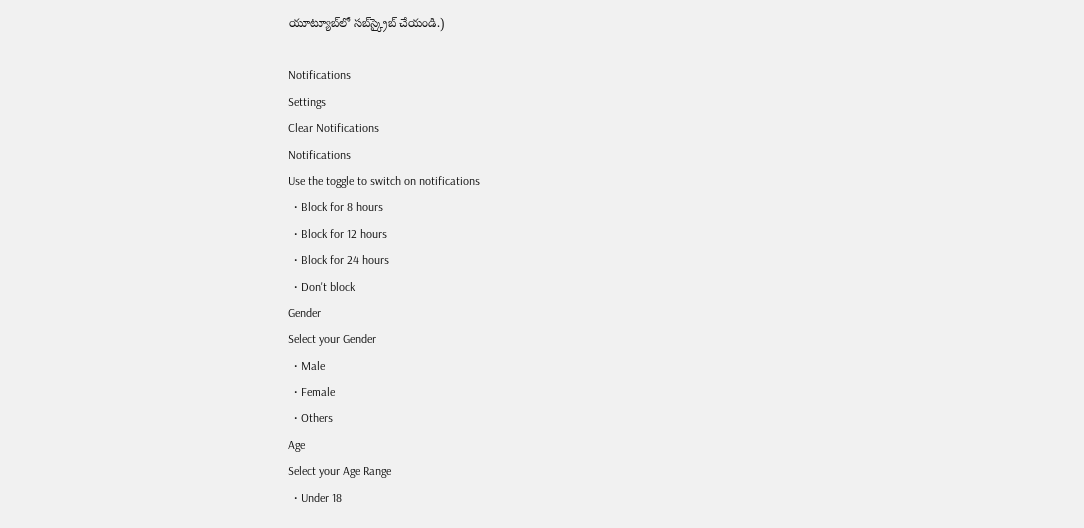యూట్యూబ్‌లో సబ్‌స్క్రైబ్ చేయండి.)

Notifications
Settings
Clear Notifications
Notifications
Use the toggle to switch on notifications
  • Block for 8 hours
  • Block for 12 hours
  • Block for 24 hours
  • Don't block
Gender
Select your Gender
  • Male
  • Female
  • Others
Age
Select your Age Range
  • Under 18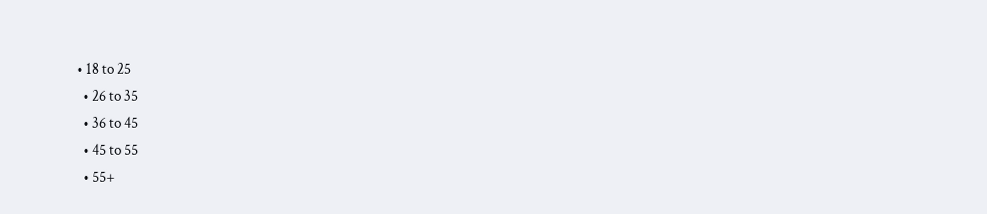• 18 to 25
  • 26 to 35
  • 36 to 45
  • 45 to 55
  • 55+